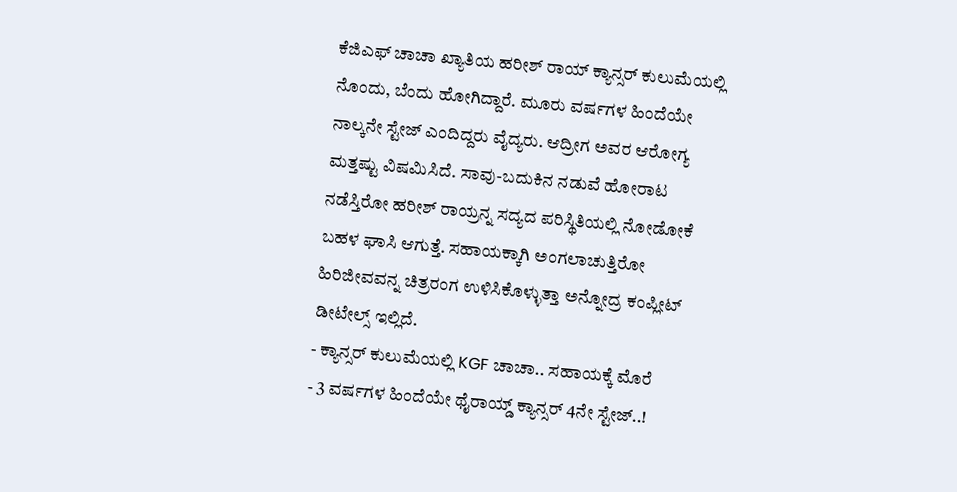ಕೆಜಿಎಫ್ ಚಾಚಾ ಖ್ಯಾತಿಯ ಹರೀಶ್ ರಾಯ್ ಕ್ಯಾನ್ಸರ್ ಕುಲುಮೆಯಲ್ಲಿ ನೊಂದು, ಬೆಂದು ಹೋಗಿದ್ದಾರೆ. ಮೂರು ವರ್ಷಗಳ ಹಿಂದೆಯೇ ನಾಲ್ಕನೇ ಸ್ಟೇಜ್ ಎಂದಿದ್ದರು ವೈದ್ಯರು. ಆದ್ರೀಗ ಅವರ ಆರೋಗ್ಯ ಮತ್ತಷ್ಟು ವಿಷಮಿಸಿದೆ. ಸಾವು-ಬದುಕಿನ ನಡುವೆ ಹೋರಾಟ ನಡೆಸ್ತಿರೋ ಹರೀಶ್ ರಾಯ್ರನ್ನ ಸದ್ಯದ ಪರಿಸ್ಥಿತಿಯಲ್ಲಿ ನೋಡೋಕೆ ಬಹಳ ಘಾಸಿ ಆಗುತ್ತೆ. ಸಹಾಯಕ್ಕಾಗಿ ಅಂಗಲಾಚುತ್ತಿರೋ ಹಿರಿಜೀವವನ್ನ ಚಿತ್ರರಂಗ ಉಳಿಸಿಕೊಳ್ಳುತ್ತಾ ಅನ್ನೋದ್ರ ಕಂಪ್ಲೀಟ್ ಡೀಟೇಲ್ಸ್ ಇಲ್ಲಿದೆ.
- ಕ್ಯಾನ್ಸರ್ ಕುಲುಮೆಯಲ್ಲಿ KGF ಚಾಚಾ.. ಸಹಾಯಕ್ಕೆ ಮೊರೆ
- 3 ವರ್ಷಗಳ ಹಿಂದೆಯೇ ಥೈರಾಯ್ಡ್ ಕ್ಯಾನ್ಸರ್ 4ನೇ ಸ್ಟೇಜ್..!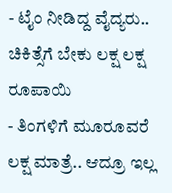- ಟೈಂ ನೀಡಿದ್ದ ವೈದ್ಯರು.. ಚಿಕಿತ್ಸೆಗೆ ಬೇಕು ಲಕ್ಷ ಲಕ್ಷ ರೂಪಾಯಿ
- ತಿಂಗಳಿಗೆ ಮೂರೂವರೆ ಲಕ್ಷ ಮಾತ್ರೆ.. ಆದ್ರೂ ಇಲ್ಲ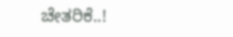ಚೇತರಿಕೆ..!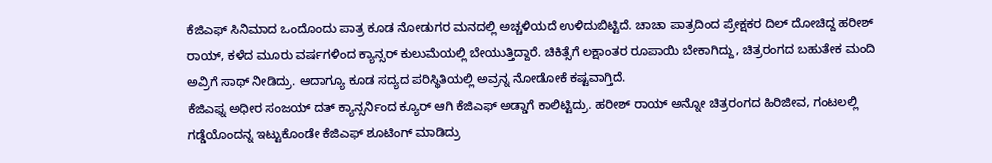ಕೆಜಿಎಫ್ ಸಿನಿಮಾದ ಒಂದೊಂದು ಪಾತ್ರ ಕೂಡ ನೋಡುಗರ ಮನದಲ್ಲಿ ಅಚ್ಚಳಿಯದೆ ಉಳಿದುಬಿಟ್ಟಿದೆ. ಚಾಚಾ ಪಾತ್ರದಿಂದ ಪ್ರೇಕ್ಷಕರ ದಿಲ್ ದೋಚಿದ್ದ ಹರೀಶ್ ರಾಯ್, ಕಳೆದ ಮೂರು ವರ್ಷಗಳಿಂದ ಕ್ಯಾನ್ಸರ್ ಕುಲುಮೆಯಲ್ಲಿ ಬೇಯುತ್ತಿದ್ದಾರೆ. ಚಿಕಿತ್ಸೆಗೆ ಲಕ್ಷಾಂತರ ರೂಪಾಯಿ ಬೇಕಾಗಿದ್ದು, ಚಿತ್ರರಂಗದ ಬಹುತೇಕ ಮಂದಿ ಅವ್ರಿಗೆ ಸಾಥ್ ನೀಡಿದ್ರು. ಆದಾಗ್ಯೂ ಕೂಡ ಸದ್ಯದ ಪರಿಸ್ಥಿತಿಯಲ್ಲಿ ಅವ್ರನ್ನ ನೋಡೋಕೆ ಕಷ್ಟವಾಗ್ತಿದೆ.
ಕೆಜಿಎಫ್ನ ಅಧೀರ ಸಂಜಯ್ ದತ್ ಕ್ಯಾನ್ಸರ್ನಿಂದ ಕ್ಯೂರ್ ಆಗಿ ಕೆಜಿಎಫ್ ಅಡ್ಡಾಗೆ ಕಾಲಿಟ್ಟಿದ್ರು. ಹರೀಶ್ ರಾಯ್ ಅನ್ನೋ ಚಿತ್ರರಂಗದ ಹಿರಿಜೀವ, ಗಂಟಲಲ್ಲಿ ಗಡ್ಡೆಯೊಂದನ್ನ ಇಟ್ಟುಕೊಂಡೇ ಕೆಜಿಎಫ್ ಶೂಟಿಂಗ್ ಮಾಡಿದ್ರು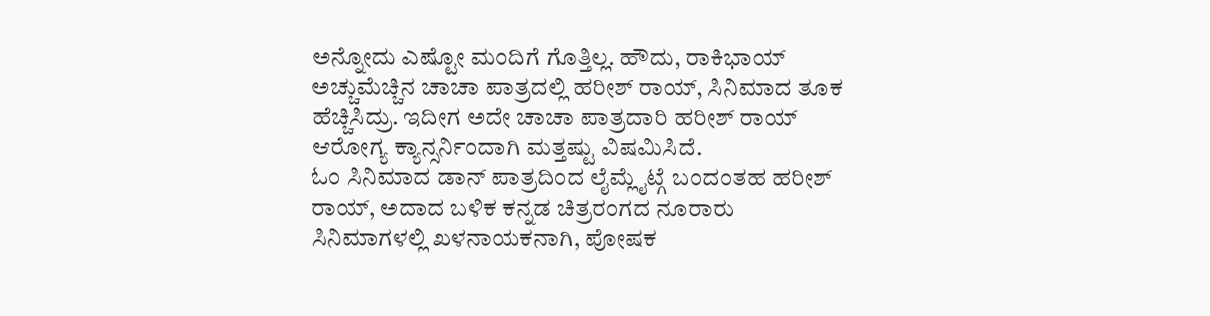ಅನ್ನೋದು ಎಷ್ಟೋ ಮಂದಿಗೆ ಗೊತ್ತಿಲ್ಲ. ಹೌದು, ರಾಕಿಭಾಯ್ ಅಚ್ಚುಮೆಚ್ಚಿನ ಚಾಚಾ ಪಾತ್ರದಲ್ಲಿ ಹರೀಶ್ ರಾಯ್, ಸಿನಿಮಾದ ತೂಕ ಹೆಚ್ಚಿಸಿದ್ರು. ಇದೀಗ ಅದೇ ಚಾಚಾ ಪಾತ್ರದಾರಿ ಹರೀಶ್ ರಾಯ್ ಆರೋಗ್ಯ ಕ್ಯಾನ್ಸರ್ನಿಂದಾಗಿ ಮತ್ತಷ್ಟು ವಿಷಮಿಸಿದೆ.
ಓಂ ಸಿನಿಮಾದ ಡಾನ್ ಪಾತ್ರದಿಂದ ಲೈಮ್ಲೈಟ್ಗೆ ಬಂದಂತಹ ಹರೀಶ್ ರಾಯ್, ಅದಾದ ಬಳಿಕ ಕನ್ನಡ ಚಿತ್ರರಂಗದ ನೂರಾರು ಸಿನಿಮಾಗಳಲ್ಲಿ ಖಳನಾಯಕನಾಗಿ, ಪೋಷಕ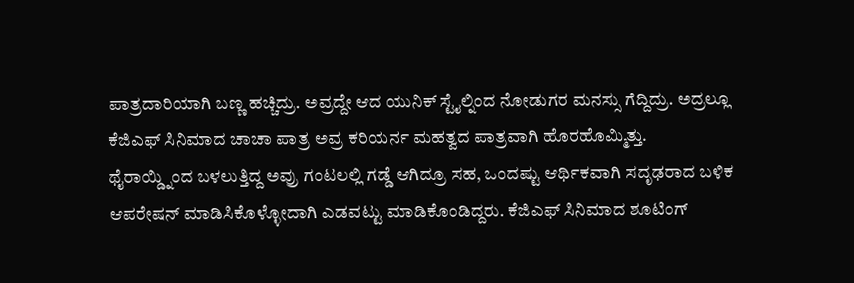ಪಾತ್ರದಾರಿಯಾಗಿ ಬಣ್ಣ ಹಚ್ಚಿದ್ರು. ಅವ್ರದ್ದೇ ಆದ ಯುನಿಕ್ ಸ್ಟೈಲ್ನಿಂದ ನೋಡುಗರ ಮನಸ್ಸು ಗೆದ್ದಿದ್ರು. ಅದ್ರಲ್ಲೂ ಕೆಜಿಎಫ್ ಸಿನಿಮಾದ ಚಾಚಾ ಪಾತ್ರ ಅವ್ರ ಕರಿಯರ್ನ ಮಹತ್ವದ ಪಾತ್ರವಾಗಿ ಹೊರಹೊಮ್ಮಿತ್ತು.
ಥೈರಾಯ್ಡ್ನಿಂದ ಬಳಲುತ್ತಿದ್ದ ಅವ್ರು ಗಂಟಲಲ್ಲಿ ಗಡ್ಡೆ ಆಗಿದ್ರೂ ಸಹ, ಒಂದಷ್ಟು ಆರ್ಥಿಕವಾಗಿ ಸದೃಢರಾದ ಬಳಿಕ ಆಪರೇಷನ್ ಮಾಡಿಸಿಕೊಳ್ಳೋದಾಗಿ ಎಡವಟ್ಟು ಮಾಡಿಕೊಂಡಿದ್ದರು. ಕೆಜಿಎಫ್ ಸಿನಿಮಾದ ಶೂಟಿಂಗ್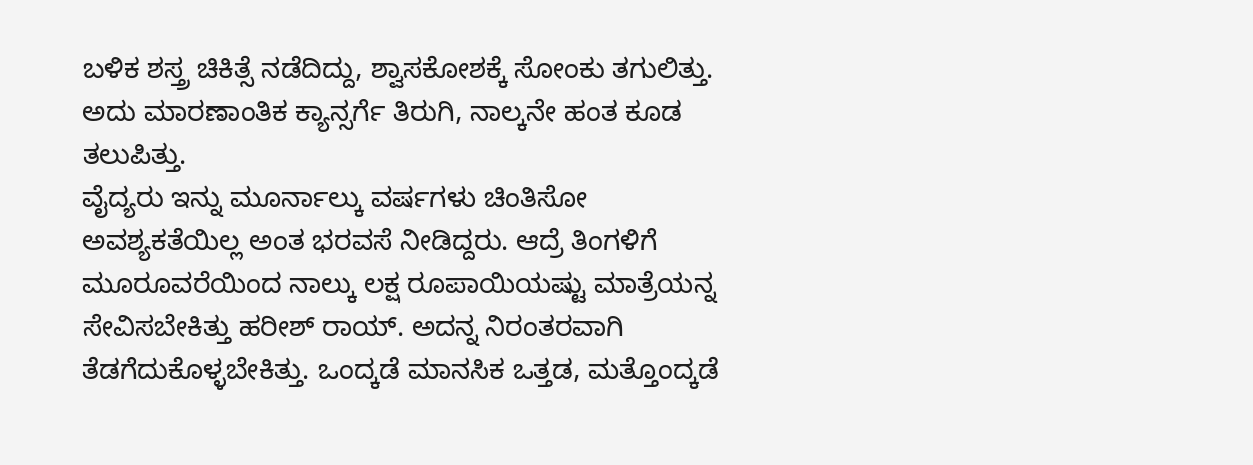ಬಳಿಕ ಶಸ್ತ್ರ ಚಿಕಿತ್ಸೆ ನಡೆದಿದ್ದು, ಶ್ವಾಸಕೋಶಕ್ಕೆ ಸೋಂಕು ತಗುಲಿತ್ತು. ಅದು ಮಾರಣಾಂತಿಕ ಕ್ಯಾನ್ಸರ್ಗೆ ತಿರುಗಿ, ನಾಲ್ಕನೇ ಹಂತ ಕೂಡ ತಲುಪಿತ್ತು.
ವೈದ್ಯರು ಇನ್ನು ಮೂರ್ನಾಲ್ಕು ವರ್ಷಗಳು ಚಿಂತಿಸೋ ಅವಶ್ಯಕತೆಯಿಲ್ಲ ಅಂತ ಭರವಸೆ ನೀಡಿದ್ದರು. ಆದ್ರೆ ತಿಂಗಳಿಗೆ ಮೂರೂವರೆಯಿಂದ ನಾಲ್ಕು ಲಕ್ಷ ರೂಪಾಯಿಯಷ್ಟು ಮಾತ್ರೆಯನ್ನ ಸೇವಿಸಬೇಕಿತ್ತು ಹರೀಶ್ ರಾಯ್. ಅದನ್ನ ನಿರಂತರವಾಗಿ ತೆಡಗೆದುಕೊಳ್ಳಬೇಕಿತ್ತು. ಒಂದ್ಕಡೆ ಮಾನಸಿಕ ಒತ್ತಡ, ಮತ್ತೊಂದ್ಕಡೆ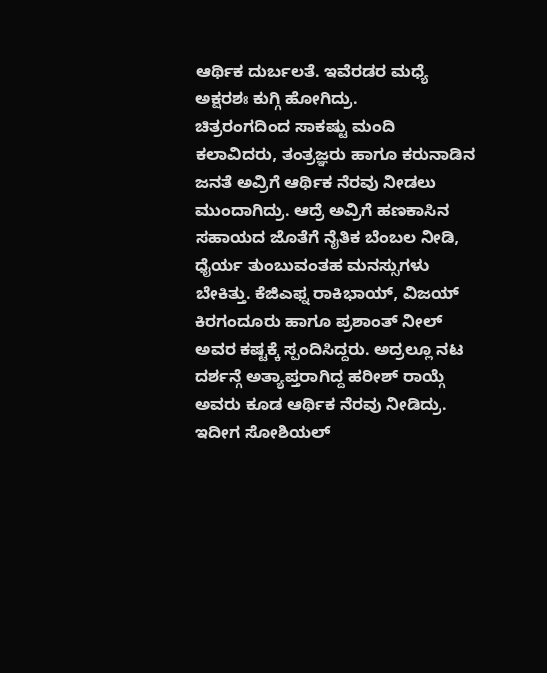ಆರ್ಥಿಕ ದುರ್ಬಲತೆ. ಇವೆರಡರ ಮಧ್ಯೆ ಅಕ್ಷರಶಃ ಕುಗ್ಗಿ ಹೋಗಿದ್ರು.
ಚಿತ್ರರಂಗದಿಂದ ಸಾಕಷ್ಟು ಮಂದಿ ಕಲಾವಿದರು, ತಂತ್ರಜ್ಞರು ಹಾಗೂ ಕರುನಾಡಿನ ಜನತೆ ಅವ್ರಿಗೆ ಆರ್ಥಿಕ ನೆರವು ನೀಡಲು ಮುಂದಾಗಿದ್ರು. ಆದ್ರೆ ಅವ್ರಿಗೆ ಹಣಕಾಸಿನ ಸಹಾಯದ ಜೊತೆಗೆ ನೈತಿಕ ಬೆಂಬಲ ನೀಡಿ, ಧೈರ್ಯ ತುಂಬುವಂತಹ ಮನಸ್ಸುಗಳು ಬೇಕಿತ್ತು. ಕೆಜಿಎಫ್ನ ರಾಕಿಭಾಯ್, ವಿಜಯ್ ಕಿರಗಂದೂರು ಹಾಗೂ ಪ್ರಶಾಂತ್ ನೀಲ್ ಅವರ ಕಷ್ಟಕ್ಕೆ ಸ್ಪಂದಿಸಿದ್ದರು. ಅದ್ರಲ್ಲೂ ನಟ ದರ್ಶನ್ಗೆ ಅತ್ಯಾಪ್ತರಾಗಿದ್ದ ಹರೀಶ್ ರಾಯ್ಗೆ ಅವರು ಕೂಡ ಆರ್ಥಿಕ ನೆರವು ನೀಡಿದ್ರು.
ಇದೀಗ ಸೋಶಿಯಲ್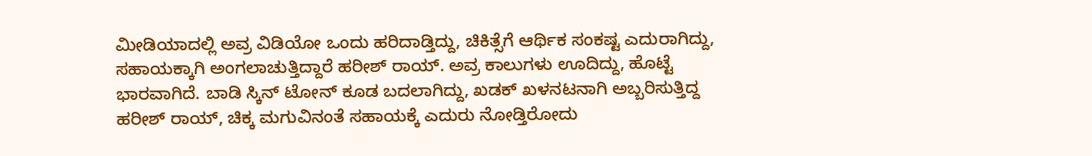ಮೀಡಿಯಾದಲ್ಲಿ ಅವ್ರ ವಿಡಿಯೋ ಒಂದು ಹರಿದಾಡ್ತಿದ್ದು, ಚಿಕಿತ್ಸೆಗೆ ಆರ್ಥಿಕ ಸಂಕಷ್ಟ ಎದುರಾಗಿದ್ದು, ಸಹಾಯಕ್ಕಾಗಿ ಅಂಗಲಾಚುತ್ತಿದ್ದಾರೆ ಹರೀಶ್ ರಾಯ್. ಅವ್ರ ಕಾಲುಗಳು ಊದಿದ್ದು, ಹೊಟ್ಟೆ ಭಾರವಾಗಿದೆ. ಬಾಡಿ ಸ್ಕಿನ್ ಟೋನ್ ಕೂಡ ಬದಲಾಗಿದ್ದು, ಖಡಕ್ ಖಳನಟನಾಗಿ ಅಬ್ಬರಿಸುತ್ತಿದ್ದ ಹರೀಶ್ ರಾಯ್, ಚಿಕ್ಕ ಮಗುವಿನಂತೆ ಸಹಾಯಕ್ಕೆ ಎದುರು ನೋಡ್ತಿರೋದು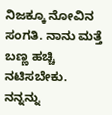ನಿಜಕ್ಕೂ ನೋವಿನ ಸಂಗತಿ. ನಾನು ಮತ್ತೆ ಬಣ್ಣ ಹಚ್ಚಿ ನಟಿಸಬೇಕು. ನನ್ನನ್ನು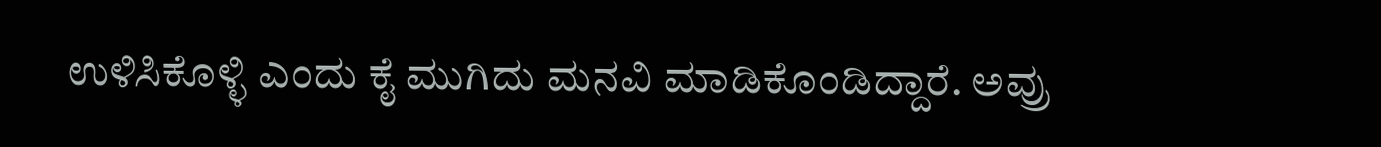ಉಳಿಸಿಕೊಳ್ಳಿ ಎಂದು ಕೈ ಮುಗಿದು ಮನವಿ ಮಾಡಿಕೊಂಡಿದ್ದಾರೆ. ಅವ್ರು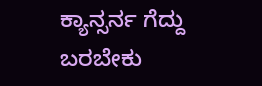ಕ್ಯಾನ್ಸರ್ನ ಗೆದ್ದು ಬರಬೇಕು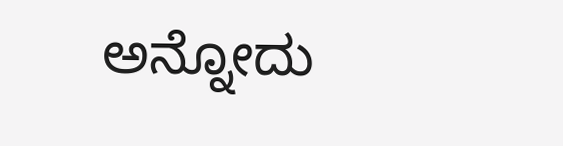ಅನ್ನೋದು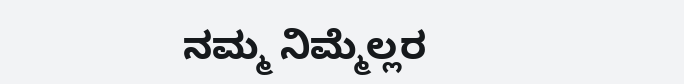ನಮ್ಮ ನಿಮ್ಮೆಲ್ಲರ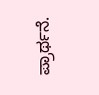ಪ್ರಾರ್ಥನೆ.